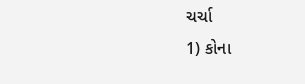ચર્ચા
1) કોના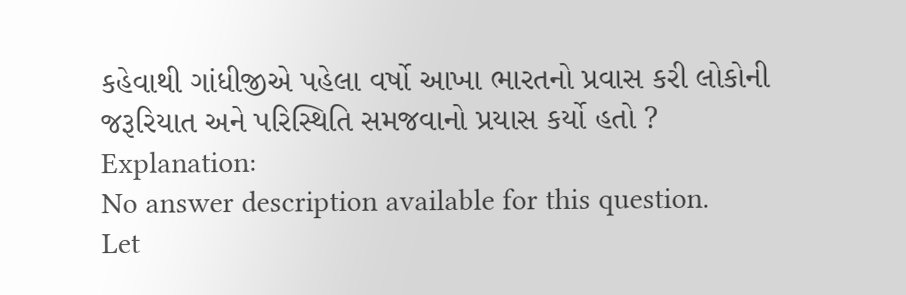કહેવાથી ગાંધીજીએ પહેલા વર્ષો આખા ભારતનો પ્રવાસ કરી લોકોની જરૂરિયાત અને પરિસ્થિતિ સમજવાનો પ્રયાસ કર્યો હતો ?
Explanation:
No answer description available for this question.
Let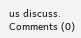us discuss.
Comments (0)